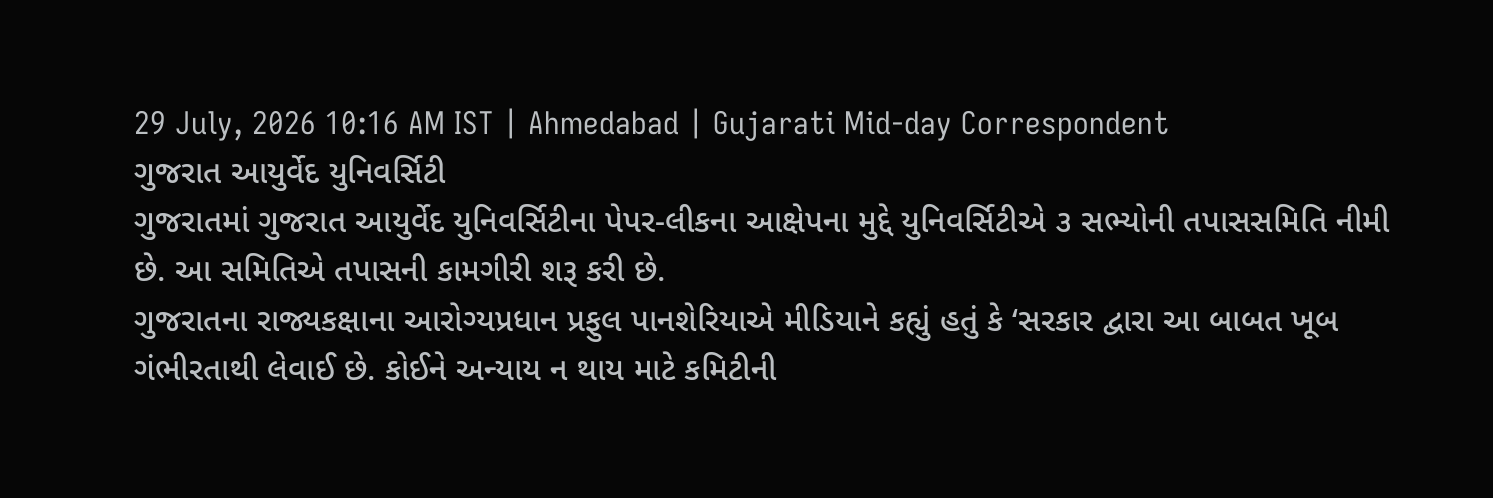29 July, 2026 10:16 AM IST | Ahmedabad | Gujarati Mid-day Correspondent
ગુજરાત આયુર્વેદ યુનિવર્સિટી
ગુજરાતમાં ગુજરાત આયુર્વેદ યુનિવર્સિટીના પેપર-લીકના આક્ષેપના મુદ્દે યુનિવર્સિટીએ ૩ સભ્યોની તપાસસમિતિ નીમી છે. આ સમિતિએ તપાસની કામગીરી શરૂ કરી છે.
ગુજરાતના રાજ્યકક્ષાના આરોગ્યપ્રધાન પ્રફુલ પાનશેરિયાએ મીડિયાને કહ્યું હતું કે ‘સરકાર દ્વારા આ બાબત ખૂબ ગંભીરતાથી લેવાઈ છે. કોઈને અન્યાય ન થાય માટે કમિટીની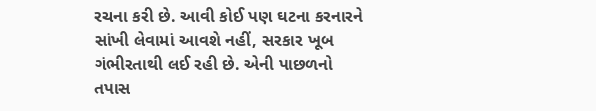રચના કરી છે. આવી કોઈ પણ ઘટના કરનારને સાંખી લેવામાં આવશે નહીં, સરકાર ખૂબ ગંભીરતાથી લઈ રહી છે. એની પાછળનો તપાસ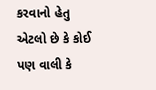કરવાનો હેતુ એટલો છે કે કોઈ પણ વાલી કે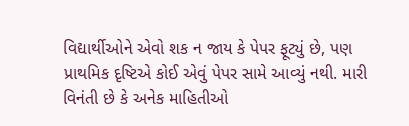વિદ્યાર્થીઓને એવો શક ન જાય કે પેપર ફૂટ્યું છે, પણ પ્રાથમિક દૃષ્ટિએ કોઈ એવું પેપર સામે આવ્યું નથી. મારી વિનંતી છે કે અનેક માહિતીઓ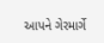આપને ગેરમાર્ગે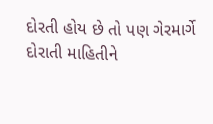દોરતી હોય છે તો પણ ગેરમાર્ગે દોરાતી માહિતીને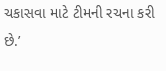ચકાસવા માટે ટીમની રચના કરી છે.’